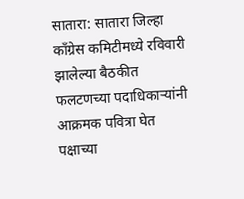सातारा: सातारा जिल्हा काँग्रेस कमिटीमध्ये रविवारी झालेल्या बैठकीत फलटणच्या पदाधिकाऱ्यांनी आक्रमक पवित्रा घेत पक्षाच्या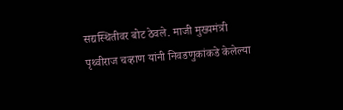सद्यस्थितीवर बोट ठेवले. माजी मुख्यमंत्री पृथ्वीराज चव्हाण यांनी निवडणुकांकडे केलेल्या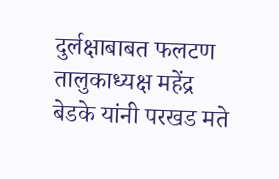दुर्लक्षाबाबत फलटण तालुकाध्यक्ष महेंद्र बेडके यांनी परखड मते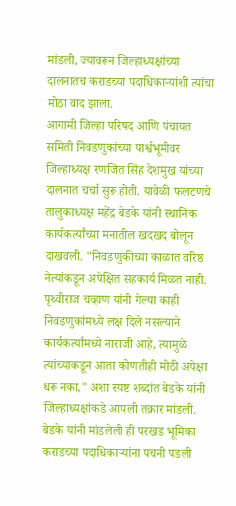मांडली, ज्यावरून जिल्हाध्यक्षांच्या दालनातच कराडच्या पदाधिकाऱ्यांशी त्यांचा मोठा वाद झाला.
आगामी जिल्हा परिषद आणि पंचायत समिती निवडणुकांच्या पार्श्वभूमीवर जिल्हाध्यक्ष रणजित सिंह देशमुख यांच्या दालनात चर्चा सुरू होती. यावेळी फलटणचे तालुकाध्यक्ष महेंद्र बेडके यांनी स्थानिक कार्यकर्त्यांच्या मनातील खदखद बोलून दाखवली. "निवडणुकीच्या काळात वरिष्ठ नेत्यांकडून अपेक्षित सहकार्य मिळत नाही. पृथ्वीराज चव्हाण यांनी गेल्या काही निवडणुकांमध्ये लक्ष दिले नसल्याने कार्यकर्त्यांमध्ये नाराजी आहे, त्यामुळे त्यांच्याकडून आता कोणतीही मोठी अपेक्षा धरू नका," अशा स्पष्ट शब्दांत बेडके यांनी जिल्हाध्यक्षांकडे आपली तक्रार मांडली.
बेडके यांनी मांडलेली ही परखड भूमिका कराडच्या पदाधिकाऱ्यांना पचनी पडली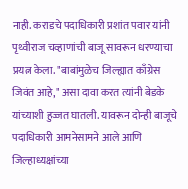नाही. कराडचे पदाधिकारी प्रशांत पवार यांनी पृथ्वीराज चव्हाणांची बाजू सावरून धरण्याचा प्रयत्न केला. "बाबांमुळेच जिल्ह्यात काँग्रेस जिवंत आहे," असा दावा करत त्यांनी बेडके यांच्याशी हुज्जत घातली. यावरून दोन्ही बाजूचे पदाधिकारी आमनेसामने आले आणि जिल्हाध्यक्षांच्या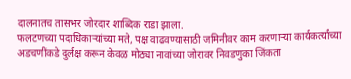दालनातच तासभर जोरदार शाब्दिक राडा झाला.
फलटणच्या पदाधिकाऱ्यांच्या मते, पक्ष वाढवण्यासाठी जमिनीवर काम करणाऱ्या कार्यकर्त्यांच्या अडचणींकडे दुर्लक्ष करून केवळ मोठ्या नावांच्या जोरावर निवडणुका जिंकता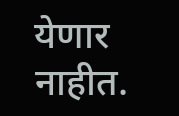येणार नाहीत.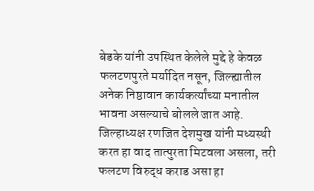बेडके यांनी उपस्थित केलेले मुद्दे हे केवळ फलटणपुरते मर्यादित नसून, जिल्ह्यातील अनेक निष्ठावान कार्यकर्त्यांच्या मनातील भावना असल्याचे बोलले जात आहे.
जिल्हाध्यक्ष रणजित देशमुख यांनी मध्यस्थी करत हा वाद तात्पुरता मिटवला असला, तरी फलटण विरुद्ध कराड असा हा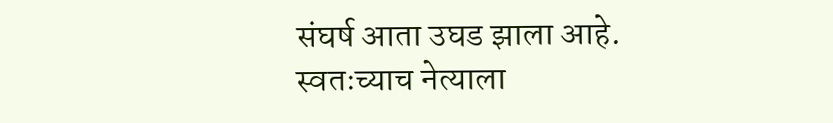संघर्ष आता उघड झाला आहे. स्वतःच्याच नेत्याला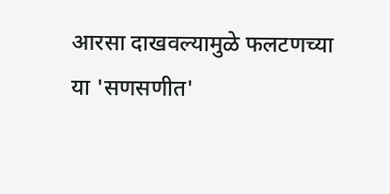आरसा दाखवल्यामुळे फलटणच्या या 'सणसणीत'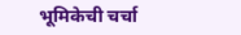भूमिकेची चर्चा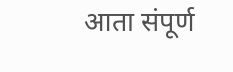आता संपूर्ण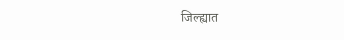जिल्ह्यात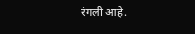रंगली आहे.